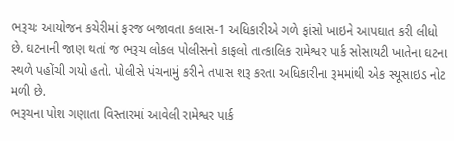ભરૂચઃ આયોજન કચેરીમાં ફરજ બજાવતા કલાસ-1 અધિકારીએ ગળે ફાંસો ખાઇને આપઘાત કરી લીધો છે. ઘટનાની જાણ થતાં જ ભરૂચ લોકલ પોલીસનો કાફલો તાત્કાલિક રામેશ્વર પાર્ક સોસાયટી ખાતેના ઘટના સ્થળે પહોંચી ગયો હતો. પોલીસે પંચનામું કરીને તપાસ શરૂ કરતા અધિકારીના રૂમમાંથી એક સ્યૂસાઇડ નોટ મળી છે.
ભરૂચના પોશ ગણાતા વિસ્તારમાં આવેલી રામેશ્વર પાર્ક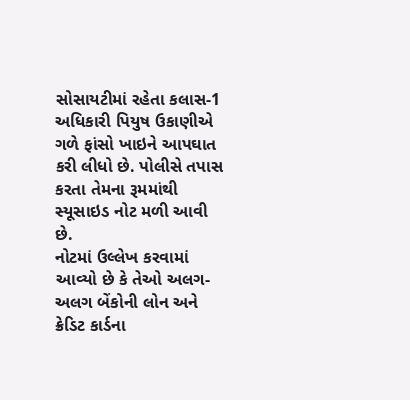સોસાયટીમાં રહેતા કલાસ-1 અધિકારી પિયુષ ઉકાણીએ ગળે ફાંસો ખાઇને આપઘાત કરી લીધો છે. પોલીસે તપાસ કરતા તેમના રૂમમાંથી સ્યૂસાઇડ નોટ મળી આવી છે.
નોટમાં ઉલ્લેખ કરવામાં આવ્યો છે કે તેઓ અલગ-અલગ બેંકોની લોન અને ક્રેડિટ કાર્ડના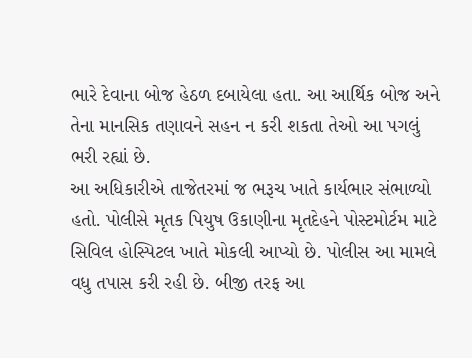ભારે દેવાના બોજ હેઠળ દબાયેલા હતા. આ આર્થિક બોજ અને તેના માનસિક તણાવને સહન ન કરી શકતા તેઓ આ પગલું ભરી રહ્યાં છે.
આ અધિકારીએ તાજેતરમાં જ ભરૂચ ખાતે કાર્યભાર સંભાળ્યો હતો. પોલીસે મૃતક પિયુષ ઉકાણીના મૃતદેહને પોસ્ટમોર્ટમ માટે સિવિલ હોસ્પિટલ ખાતે મોકલી આપ્યો છે. પોલીસ આ મામલે વધુ તપાસ કરી રહી છે. બીજી તરફ આ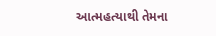આત્મહત્યાથી તેમના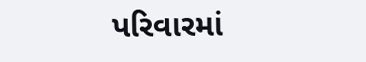પરિવારમાં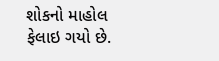શોકનો માહોલ ફેલાઇ ગયો છે.